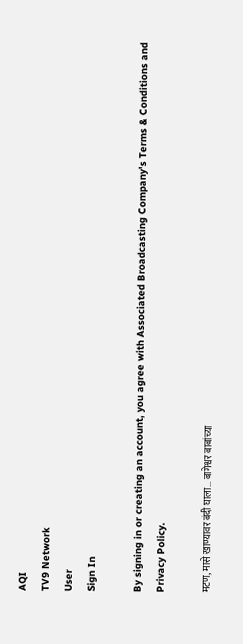AQI
TV9 Network
User
Sign In

By signing in or creating an account, you agree with Associated Broadcasting Company's Terms & Conditions and Privacy Policy.

मटण, मासे खाण्यावर बंदी घाला… बागेश्वर बाबांच्या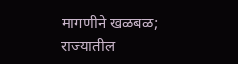मागणीने खळबळ; राज्यातील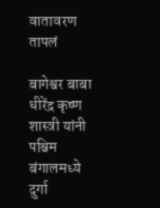वातावरण तापलं

बागेश्वर बाबा धीरेंद्र कृष्ण शास्त्री यांनी पश्चिम बंगालमध्ये दुर्गा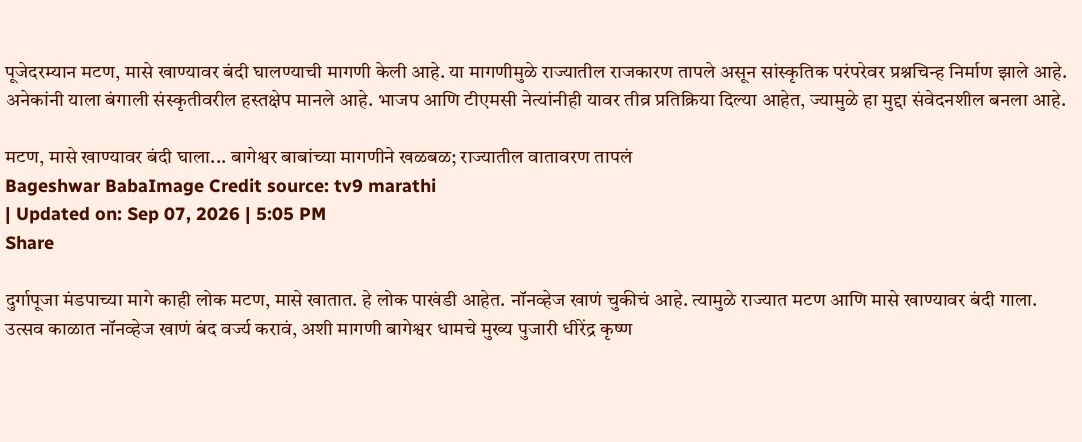पूजेदरम्यान मटण, मासे खाण्यावर बंदी घालण्याची मागणी केली आहे. या मागणीमुळे राज्यातील राजकारण तापले असून सांस्कृतिक परंपरेवर प्रश्नचिन्ह निर्माण झाले आहे. अनेकांनी याला बंगाली संस्कृतीवरील हस्तक्षेप मानले आहे. भाजप आणि टीएमसी नेत्यांनीही यावर तीव्र प्रतिक्रिया दिल्या आहेत, ज्यामुळे हा मुद्दा संवेदनशील बनला आहे.

मटण, मासे खाण्यावर बंदी घाला... बागेश्वर बाबांच्या मागणीने खळबळ; राज्यातील वातावरण तापलं
Bageshwar BabaImage Credit source: tv9 marathi
| Updated on: Sep 07, 2026 | 5:05 PM
Share

दुर्गापूजा मंडपाच्या मागे काही लोक मटण, मासे खातात. हे लोक पाखंडी आहेत. नॉनव्हेज खाणं चुकीचं आहे. त्यामुळे राज्यात मटण आणि मासे खाण्यावर बंदी गाला. उत्सव काळात नॉनव्हेज खाणं बंद वर्ज्य करावं, अशी मागणी बागेश्वर धामचे मुख्य पुजारी धीरेंद्र कृष्ण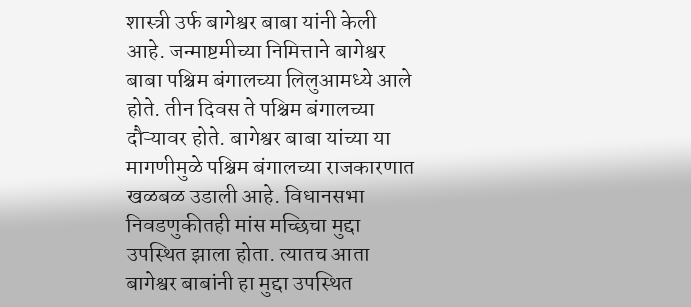शास्त्री उर्फ बागेश्वर बाबा यांनी केली आहे. जन्माष्टमीच्या निमित्ताने बागेश्वर बाबा पश्चिम बंगालच्या लिलुआमध्ये आले होते. तीन दिवस ते पश्चिम बंगालच्या दौऱ्यावर होते. बागेश्वर बाबा यांच्या या मागणीमुळे पश्चिम बंगालच्या राजकारणात खळबळ उडाली आहे. विधानसभा निवडणुकीतही मांस मच्छिचा मुद्दा उपस्थित झाला होता. त्यातच आता बागेश्वर बाबांनी हा मुद्दा उपस्थित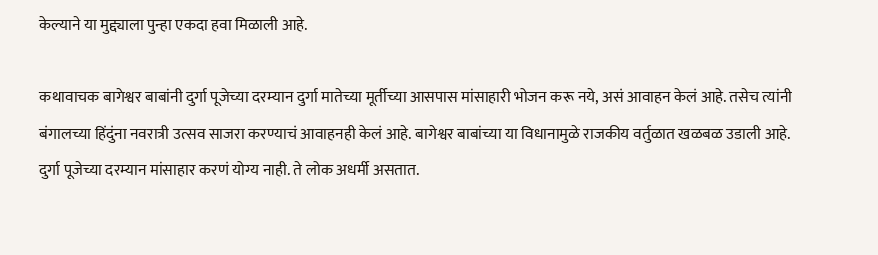केल्याने या मुद्द्याला पुन्हा एकदा हवा मिळाली आहे.

कथावाचक बागेश्वर बाबांनी दुर्गा पूजेच्या दरम्यान दुर्गा मातेच्या मूर्तीच्या आसपास मांसाहारी भोजन करू नये, असं आवाहन केलं आहे. तसेच त्यांनी बंगालच्या हिंदुंना नवरात्री उत्सव साजरा करण्याचं आवाहनही केलं आहे. बागेश्वर बाबांच्या या विधानामुळे राजकीय वर्तुळात खळबळ उडाली आहे. दुर्गा पूजेच्या दरम्यान मांसाहार करणं योग्य नाही. ते लोक अधर्मी असतात.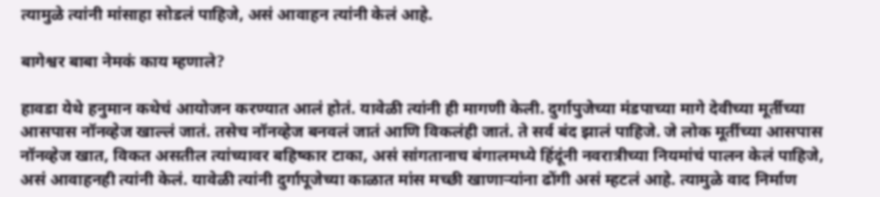त्यामुळे त्यांनी मांसाहा सोडलं पाहिजे, असं आवाहन त्यांनी केलं आहे.

बागेश्वर बाबा नेमकं काय म्हणाले?

हावडा येथे हनुमान कथेचं आयोजन करण्यात आलं होतं. यावेळी त्यांनी ही मागणी केली. दुर्गापुजेच्या मंडपाच्या मागे देवीच्या मूर्तीच्या आसपास नॉनव्हेज खाल्लं जातं. तसेच नॉनव्हेज बनवलं जातं आणि विकलंही जातं. ते सर्व बंद झालं पाहिजे. जे लोक मूर्तीच्या आसपास नॉनव्हेज खात, विकत असतील त्यांच्यावर बहिष्कार टाका, असं सांगतानाच बंगालमध्ये हिंदूंनी नवरात्रीच्या नियमांचं पालन केलं पाहिजे, असं आवाहनही त्यांनी केलं. यावेळी त्यांनी दुर्गापूजेच्या काळात मांस मच्छी खाणाऱ्यांना ढोंगी असं म्हटलं आहे. त्यामुळे वाद निर्माण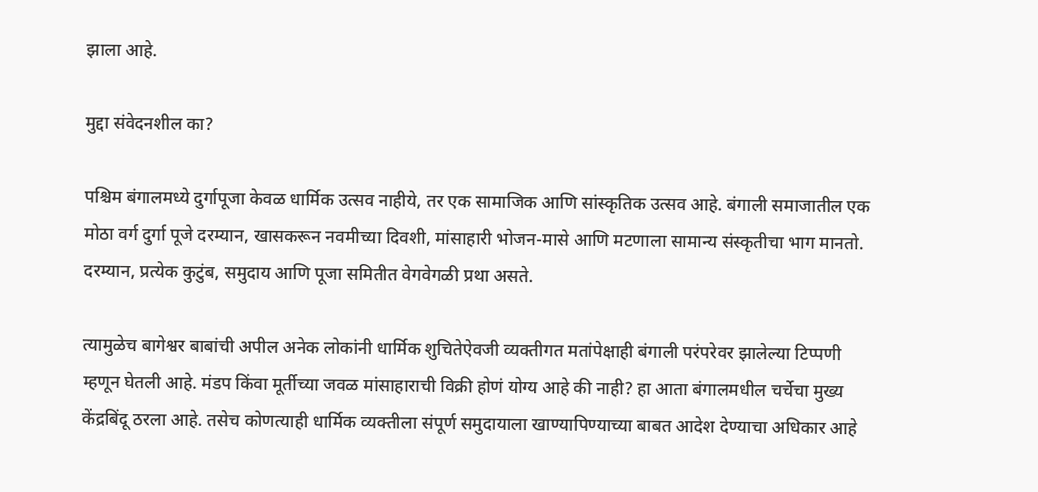झाला आहे.

मुद्दा संवेदनशील का?

पश्चिम बंगालमध्ये दुर्गापूजा केवळ धार्मिक उत्सव नाहीये, तर एक सामाजिक आणि सांस्कृतिक उत्सव आहे. बंगाली समाजातील एक मोठा वर्ग दुर्गा पूजे दरम्यान, खासकरून नवमीच्या दिवशी, मांसाहारी भोजन-मासे आणि मटणाला सामान्य संस्कृतीचा भाग मानतो. दरम्यान, प्रत्येक कुटुंब, समुदाय आणि पूजा समितीत वेगवेगळी प्रथा असते.

त्यामुळेच बागेश्वर बाबांची अपील अनेक लोकांनी धार्मिक शुचितेऐवजी व्यक्तीगत मतांपेक्षाही बंगाली परंपरेवर झालेल्या टिप्पणी म्हणून घेतली आहे. मंडप किंवा मूर्तीच्या जवळ मांसाहाराची विक्री होणं योग्य आहे की नाही? हा आता बंगालमधील चर्चेचा मुख्य केंद्रबिंदू ठरला आहे. तसेच कोणत्याही धार्मिक व्यक्तीला संपूर्ण समुदायाला खाण्यापिण्याच्या बाबत आदेश देण्याचा अधिकार आहे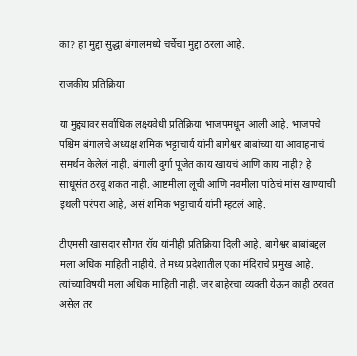का? हा मुद्दा सुद्धा बंगालमध्ये चर्चेचा मुद्दा ठरला आहे.

राजकीय प्रतिक्रिया

या मुद्द्यावर सर्वाधिक लक्ष्यवेधी प्रतिक्रिया भाजपमधून आली आहे. भाजपचे पश्चिम बंगालचे अध्यक्ष शमिक भट्टाचार्य यांनी बागेश्वर बाबांच्या या आवाहनाचं समर्थन केलेलं नाही. बंगाली दुर्गा पूजेत काय खायचं आणि काय नाही? हे साधूसंत ठरवू शकत नाही. आष्टमीला लूची आणि नवमीला पांठेचं मांस खाण्याची इथली परंपरा आहे, असं शमिक भट्टाचार्य यांनी म्हटलं आहे.

टीएमसी खासदार सौगत रॉय यांनीही प्रतिक्रिया दिली आहे. बागेश्वर बाबांबद्दल मला अधिक माहिती नाहीये. ते मध्य प्रदेशातील एका मंदिराचे प्रमुख आहे. त्यांच्याविषयी मला अधिक माहिती नाही. जर बाहेरचा व्यक्ती येऊन काही ठरवत असेल तर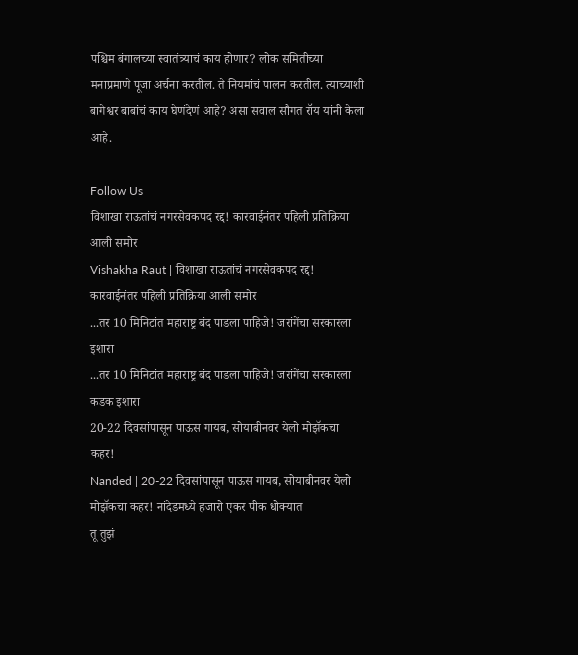पश्चिम बंगालच्या स्वातंत्र्याचं काय होणार? लोक समितीच्या मनाप्रमाणे पूजा अर्चना करतील. ते नियमांचं पालन करतील. त्याच्याशी बागेश्वर बाबांचं काय घेणंदेणं आहे? असा सवाल सौगत रॉय यांनी केला आहे.

Follow Us
विशाखा राऊतांचं नगरसेवकपद रद्द! कारवाईनंतर पहिली प्रतिक्रिया आली समोर
Vishakha Raut | विशाखा राऊतांचं नगरसेवकपद रद्द! कारवाईनंतर पहिली प्रतिक्रिया आली समोर
...तर 10 मिनिटांत महाराष्ट्र बंद पाडला पाहिजे! जरांगेंचा सरकारला इशारा
...तर 10 मिनिटांत महाराष्ट्र बंद पाडला पाहिजे! जरांगेंचा सरकारला कडक इशारा
20-22 दिवसांपासून पाऊस गायब, सोयाबीनवर येलो मोझॅकचा कहर!
Nanded | 20-22 दिवसांपासून पाऊस गायब, सोयाबीनवर येलो मोझॅकचा कहर! नांदेडमध्ये हजारो एकर पीक धोक्यात
तू तुझं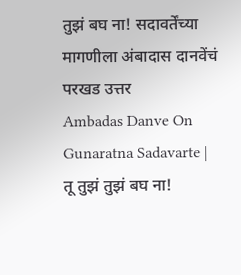तुझं बघ ना! सदावर्तेंच्या मागणीला अंबादास दानवेंचं परखड उत्तर
Ambadas Danve On Gunaratna Sadavarte | तू तुझं तुझं बघ ना!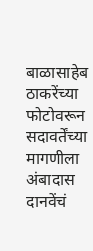बाळासाहेब ठाकरेंच्या फोटोवरून सदावर्तेंच्या मागणीला अंबादास दानवेंचं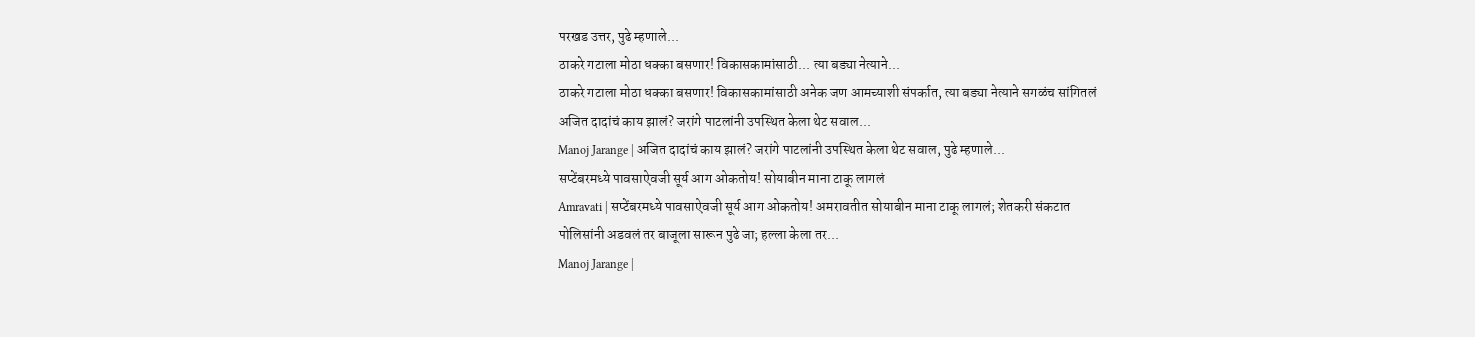परखड उत्तर, पुढे म्हणाले...
ठाकरे गटाला मोठा धक्का बसणार! विकासकामांसाठी... त्या बड्या नेत्याने...
ठाकरे गटाला मोठा धक्का बसणार! विकासकामांसाठी अनेक जण आमच्याशी संपर्कात, त्या बड्या नेत्याने सगळंच सांगितलं
अजित दादांचं काय झालं? जरांगे पाटलांनी उपस्थित केला थेट सवाल...
Manoj Jarange | अजित दादांचं काय झालं? जरांगे पाटलांनी उपस्थित केला थेट सवाल, पुढे म्हणाले...
सप्टेंबरमध्ये पावसाऐवजी सूर्य आग ओकतोय! सोयाबीन माना टाकू लागलं
Amravati | सप्टेंबरमध्ये पावसाऐवजी सूर्य आग ओकतोय! अमरावतीत सोयाबीन माना टाकू लागलं; शेतकरी संकटात
पोलिसांनी अडवलं तर बाजूला सारून पुढे जा; हल्ला केला तर...
Manoj Jarange |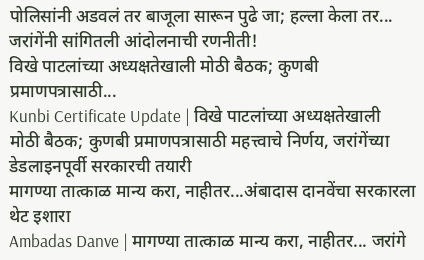पोलिसांनी अडवलं तर बाजूला सारून पुढे जा; हल्ला केला तर... जरांगेंनी सांगितली आंदोलनाची रणनीती!
विखे पाटलांच्या अध्यक्षतेखाली मोठी बैठक; कुणबी प्रमाणपत्रासाठी...
Kunbi Certificate Update | विखे पाटलांच्या अध्यक्षतेखाली मोठी बैठक; कुणबी प्रमाणपत्रासाठी महत्त्वाचे निर्णय, जरांगेंच्या डेडलाइनपूर्वी सरकारची तयारी
मागण्या तात्काळ मान्य करा, नाहीतर...अंबादास दानवेंचा सरकारला थेट इशारा
Ambadas Danve | मागण्या तात्काळ मान्य करा, नाहीतर... जरांगे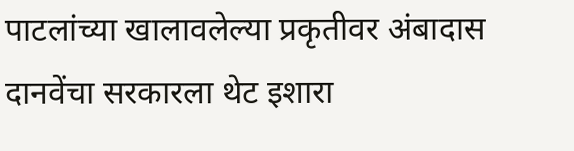पाटलांच्या खालावलेल्या प्रकृतीवर अंबादास दानवेंचा सरकारला थेट इशारा